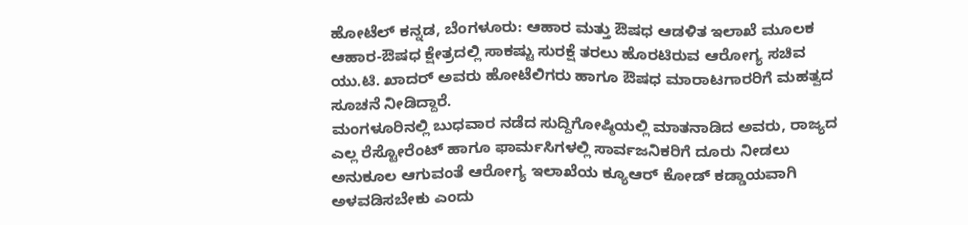ಹೋಟೆಲ್ ಕನ್ನಡ, ಬೆಂಗಳೂರು: ಆಹಾರ ಮತ್ತು ಔಷಧ ಆಡಳಿತ ಇಲಾಖೆ ಮೂಲಕ ಆಹಾರ-ಔಷಧ ಕ್ಷೇತ್ರದಲ್ಲಿ ಸಾಕಷ್ಟು ಸುರಕ್ಷೆ ತರಲು ಹೊರಟಿರುವ ಆರೋಗ್ಯ ಸಚಿವ ಯು.ಟಿ. ಖಾದರ್ ಅವರು ಹೋಟೆಲಿಗರು ಹಾಗೂ ಔಷಧ ಮಾರಾಟಗಾರರಿಗೆ ಮಹತ್ವದ ಸೂಚನೆ ನೀಡಿದ್ದಾರೆ.
ಮಂಗಳೂರಿನಲ್ಲಿ ಬುಧವಾರ ನಡೆದ ಸುದ್ದಿಗೋಷ್ಠಿಯಲ್ಲಿ ಮಾತನಾಡಿದ ಅವರು, ರಾಜ್ಯದ ಎಲ್ಲ ರೆಸ್ಟೋರೆಂಟ್ ಹಾಗೂ ಫಾರ್ಮಸಿಗಳಲ್ಲಿ ಸಾರ್ವಜನಿಕರಿಗೆ ದೂರು ನೀಡಲು ಅನುಕೂಲ ಆಗುವಂತೆ ಆರೋಗ್ಯ ಇಲಾಖೆಯ ಕ್ಯೂಆರ್ ಕೋಡ್ ಕಡ್ಡಾಯವಾಗಿ ಅಳವಡಿಸಬೇಕು ಎಂದು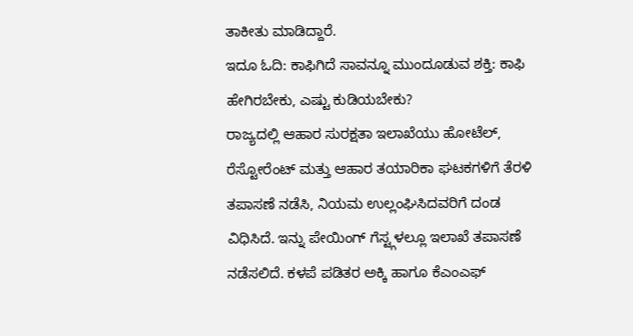ತಾಕೀತು ಮಾಡಿದ್ದಾರೆ.
ಇದೂ ಓದಿ: ಕಾಫಿಗಿದೆ ಸಾವನ್ನೂ ಮುಂದೂಡುವ ಶಕ್ತಿ: ಕಾಫಿ ಹೇಗಿರಬೇಕು, ಎಷ್ಟು ಕುಡಿಯಬೇಕು?
ರಾಜ್ಯದಲ್ಲಿ ಆಹಾರ ಸುರಕ್ಷತಾ ಇಲಾಖೆಯು ಹೋಟೆಲ್, ರೆಸ್ಟೋರೆಂಟ್ ಮತ್ತು ಆಹಾರ ತಯಾರಿಕಾ ಘಟಕಗಳಿಗೆ ತೆರಳಿ ತಪಾಸಣೆ ನಡೆಸಿ, ನಿಯಮ ಉಲ್ಲಂಘಿಸಿದವರಿಗೆ ದಂಡ ವಿಧಿಸಿದೆ. ಇನ್ನು ಪೇಯಿಂಗ್ ಗೆಸ್ಟ್ಗಳಲ್ಲೂ ಇಲಾಖೆ ತಪಾಸಣೆ ನಡೆಸಲಿದೆ. ಕಳಪೆ ಪಡಿತರ ಅಕ್ಕಿ ಹಾಗೂ ಕೆಎಂಎಫ್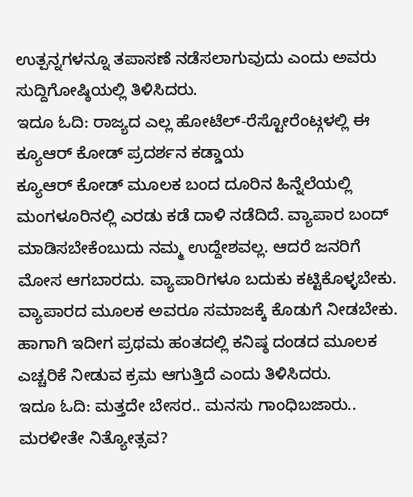ಉತ್ಪನ್ನಗಳನ್ನೂ ತಪಾಸಣೆ ನಡೆಸಲಾಗುವುದು ಎಂದು ಅವರು ಸುದ್ದಿಗೋಷ್ಠಿಯಲ್ಲಿ ತಿಳಿಸಿದರು.
ಇದೂ ಓದಿ: ರಾಜ್ಯದ ಎಲ್ಲ ಹೋಟೆಲ್-ರೆಸ್ಟೋರೆಂಟ್ಗಳಲ್ಲಿ ಈ ಕ್ಯೂಆರ್ ಕೋಡ್ ಪ್ರದರ್ಶನ ಕಡ್ಡಾಯ
ಕ್ಯೂಆರ್ ಕೋಡ್ ಮೂಲಕ ಬಂದ ದೂರಿನ ಹಿನ್ನೆಲೆಯಲ್ಲಿ ಮಂಗಳೂರಿನಲ್ಲಿ ಎರಡು ಕಡೆ ದಾಳಿ ನಡೆದಿದೆ. ವ್ಯಾಪಾರ ಬಂದ್ ಮಾಡಿಸಬೇಕೆಂಬುದು ನಮ್ಮ ಉದ್ದೇಶವಲ್ಲ. ಆದರೆ ಜನರಿಗೆ ಮೋಸ ಆಗಬಾರದು. ವ್ಯಾಪಾರಿಗಳೂ ಬದುಕು ಕಟ್ಟಿಕೊಳ್ಳಬೇಕು. ವ್ಯಾಪಾರದ ಮೂಲಕ ಅವರೂ ಸಮಾಜಕ್ಕೆ ಕೊಡುಗೆ ನೀಡಬೇಕು. ಹಾಗಾಗಿ ಇದೀಗ ಪ್ರಥಮ ಹಂತದಲ್ಲಿ ಕನಿಷ್ಠ ದಂಡದ ಮೂಲಕ ಎಚ್ಚರಿಕೆ ನೀಡುವ ಕ್ರಮ ಆಗುತ್ತಿದೆ ಎಂದು ತಿಳಿಸಿದರು.
ಇದೂ ಓದಿ: ಮತ್ತದೇ ಬೇಸರ.. ಮನಸು ಗಾಂಧಿಬಜಾರು.. ಮರಳೀತೇ ನಿತ್ಯೋತ್ಸವ?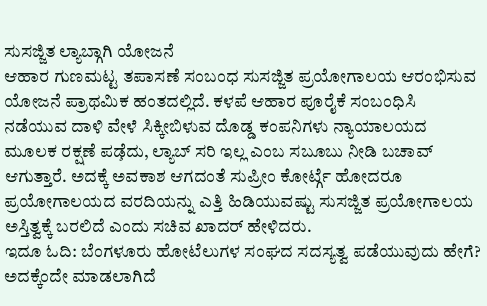ಸುಸಜ್ಜಿತ ಲ್ಯಾಬ್ಗಾಗಿ ಯೋಜನೆ
ಆಹಾರ ಗುಣಮಟ್ಟ ತಪಾಸಣೆ ಸಂಬಂಧ ಸುಸಜ್ಜಿತ ಪ್ರಯೋಗಾಲಯ ಆರಂಭಿಸುವ ಯೋಜನೆ ಪ್ರಾಥಮಿಕ ಹಂತದಲ್ಲಿದೆ. ಕಳಪೆ ಆಹಾರ ಪೂರೈಕೆ ಸಂಬಂಧಿಸಿ ನಡೆಯುವ ದಾಳಿ ವೇಳೆ ಸಿಕ್ಕೀಬಿಳುವ ದೊಡ್ಡ ಕಂಪನಿಗಳು ನ್ಯಾಯಾಲಯದ ಮೂಲಕ ರಕ್ಷಣೆ ಪಡೆ̧ದು, ಲ್ಯಾಬ್ ಸರಿ ಇಲ್ಲ ಎಂಬ ಸಬೂಬು ನೀಡಿ ಬಚಾವ್ ಆಗುತ್ತಾರೆ. ಅದಕ್ಕೆ ಅವಕಾಶ ಆಗದಂತೆ ಸುಪ್ರೀಂ ಕೋರ್ಟ್ಗೆ ಹೋದರೂ ಪ್ರಯೋಗಾಲಯದ ವರದಿಯನ್ನು ಎತ್ತಿ ಹಿಡಿಯುವಷ್ಟು ಸುಸಜ್ಜಿತ ಪ್ರಯೋಗಾಲಯ ಅಸ್ತಿತ್ವಕ್ಕೆ ಬರಲಿದೆ ಎಂದು ಸಚಿವ ಖಾದರ್ ಹೇಳಿದರು.
ಇದೂ ಓದಿ: ಬೆಂಗಳೂರು ಹೋಟೆಲುಗಳ ಸಂಘದ ಸದಸ್ಯತ್ವ ಪಡೆಯುವುದು ಹೇಗೆ? ಅದಕ್ಕೆಂದೇ ಮಾಡಲಾಗಿದೆ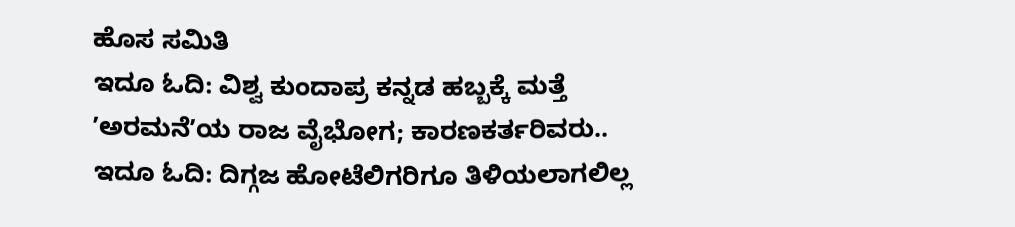ಹೊಸ ಸಮಿತಿ
ಇದೂ ಓದಿ: ವಿಶ್ವ ಕುಂದಾಪ್ರ ಕನ್ನಡ ಹಬ್ಬಕ್ಕೆ ಮತ್ತೆ ʼಅರಮನೆʼಯ ರಾಜ ವೈಭೋಗ; ಕಾರಣಕರ್ತರಿವರು..
ಇದೂ ಓದಿ: ದಿಗ್ಗಜ ಹೋಟೆಲಿಗರಿಗೂ ತಿಳಿಯಲಾಗಲಿಲ್ಲ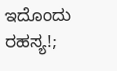ಇದೊಂದು ರಹಸ್ಯ!;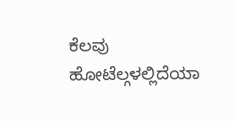ಕೆಲವು ಹೋಟೆಲ್ಗಳಲ್ಲಿದೆಯಾ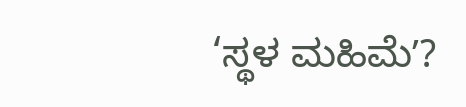‘ಸ್ಥಳ ಮಹಿಮೆʼ?